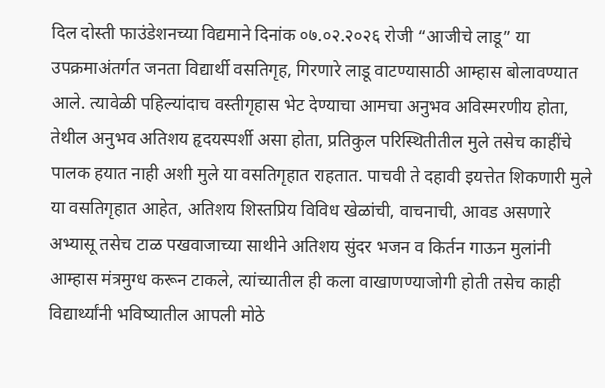दिल दोस्ती फाउंडेशनच्या विद्यमाने दिनांक ०७.०२.२०२६ रोजी “आजीचे लाडू” या उपक्रमाअंतर्गत जनता विद्यार्थी वसतिगृह, गिरणारे लाडू वाटण्यासाठी आम्हास बोलावण्यात आले. त्यावेळी पहिल्यांदाच वस्तीगृहास भेट देण्याचा आमचा अनुभव अविस्मरणीय होता, तेथील अनुभव अतिशय हृदयस्पर्शी असा होता, प्रतिकुल परिस्थितीतील मुले तसेच काहींचे पालक हयात नाही अशी मुले या वसतिगृहात राहतात. पाचवी ते दहावी इयत्तेत शिकणारी मुले या वसतिगृहात आहेत, अतिशय शिस्तप्रिय विविध खेळांची, वाचनाची, आवड असणारे अभ्यासू तसेच टाळ पखवाजाच्या साथीने अतिशय सुंदर भजन व किर्तन गाऊन मुलांनी आम्हास मंत्रमुग्ध करून टाकले, त्यांच्यातील ही कला वाखाणण्याजोगी होती तसेच काही विद्यार्थ्यांनी भविष्यातील आपली मोठे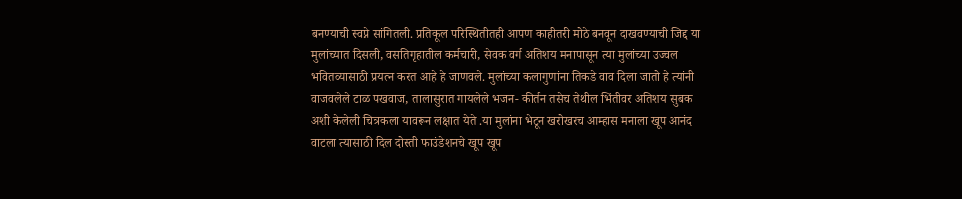बनण्याची स्वप्ने सांगितली. प्रतिकूल परिस्थितीतही आपण काहीतरी मोठे बनवून दाखवण्याची जिद्द या मुलांच्यात दिसली, वसतिगृहातील कर्मचारी, सेवक वर्ग अतिशय मनापासून त्या मुलांच्या उज्वल भवितव्यासाठी प्रयत्न करत आहे हे जाणवले. मुलांच्या कलागुणांना तिकडे वाव दिला जातो हे त्यांनी वाजवलेले टाळ पखवाज, तालासुरात गायलेले भजन- कीर्तन तसेच तेथील भिंतीवर अतिशय सुबक अशी केलेली चित्रकला यावरून लक्षात येते .या मुलांना भेटून खरोखरच आम्हास मनाला खूप आनंद वाटला त्यासाठी दिल दोस्ती फाउंडेशनचे खूप खूप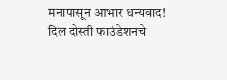मनापासून आभार धन्यवाद!
दिल दोस्ती फाउंडेशनचे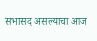सभासद असल्याचा आज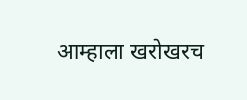आम्हाला खरोखरच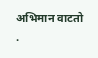अभिमान वाटतो .